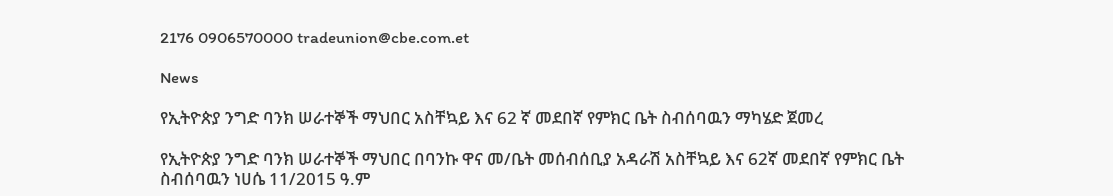2176 0906570000 tradeunion@cbe.com.et

News

የኢትዮጵያ ንግድ ባንክ ሠራተኞች ማህበር አስቸኳይ እና 62 ኛ መደበኛ የምክር ቤት ስብሰባዉን ማካሄድ ጀመረ

የኢትዮጵያ ንግድ ባንክ ሠራተኞች ማህበር በባንኩ ዋና መ/ቤት መሰብሰቢያ አዳራሽ አስቸኳይ እና 62ኛ መደበኛ የምክር ቤት ስብሰባዉን ነሀሴ 11/2015 ዓ.ም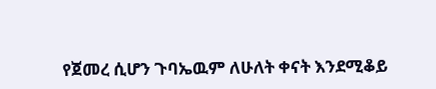የጀመረ ሲሆን ጉባኤዉም ለሁለት ቀናት እንደሚቆይ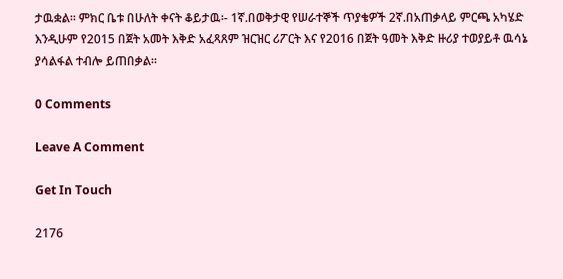ታዉቋል፡፡ ምክር ቤቱ በሁለት ቀናት ቆይታዉ፡- 1ኛ.በወቅታዊ የሠራተኞች ጥያቄዎች 2ኛ.በአጠቃላይ ምርጫ አካሄድ እንዲሁም የ2015 በጀት አመት እቅድ አፈጻጸም ዝርዝር ሪፖርት እና የ2016 በጀት ዓመት እቅድ ዙሪያ ተወያይቶ ዉሳኔ ያሳልፋል ተብሎ ይጠበቃል፡፡

0 Comments

Leave A Comment

Get In Touch

2176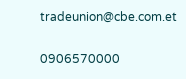tradeunion@cbe.com.et

0906570000